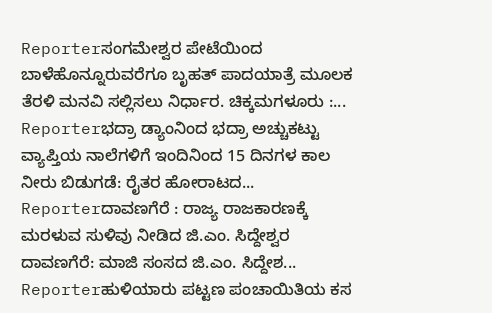Reporterಸಂಗಮೇಶ್ವರ ಪೇಟೆಯಿಂದ ಬಾಳೆಹೊನ್ನೂರುವರೆಗೂ ಬೃಹತ್ ಪಾದಯಾತ್ರೆ ಮೂಲಕ ತೆರಳಿ ಮನವಿ ಸಲ್ಲಿಸಲು ನಿರ್ಧಾರ. ಚಿಕ್ಕಮಗಳೂರು :...
Reporterಭದ್ರಾ ಡ್ಯಾಂನಿಂದ ಭದ್ರಾ ಅಚ್ಚುಕಟ್ಟು ವ್ಯಾಪ್ತಿಯ ನಾಲೆಗಳಿಗೆ ಇಂದಿನಿಂದ 15 ದಿನಗಳ ಕಾಲ ನೀರು ಬಿಡುಗಡೆ: ರೈತರ ಹೋರಾಟದ...
Reporterದಾವಣಗೆರೆ : ರಾಜ್ಯ ರಾಜಕಾರಣಕ್ಕೆ ಮರಳುವ ಸುಳಿವು ನೀಡಿದ ಜಿ.ಎಂ. ಸಿದ್ದೇಶ್ವರ ದಾವಣಗೆರೆ: ಮಾಜಿ ಸಂಸದ ಜಿ.ಎಂ. ಸಿದ್ದೇಶ...
Reporterಹುಳಿಯಾರು ಪಟ್ಟಣ ಪಂಚಾಯಿತಿಯ ಕಸ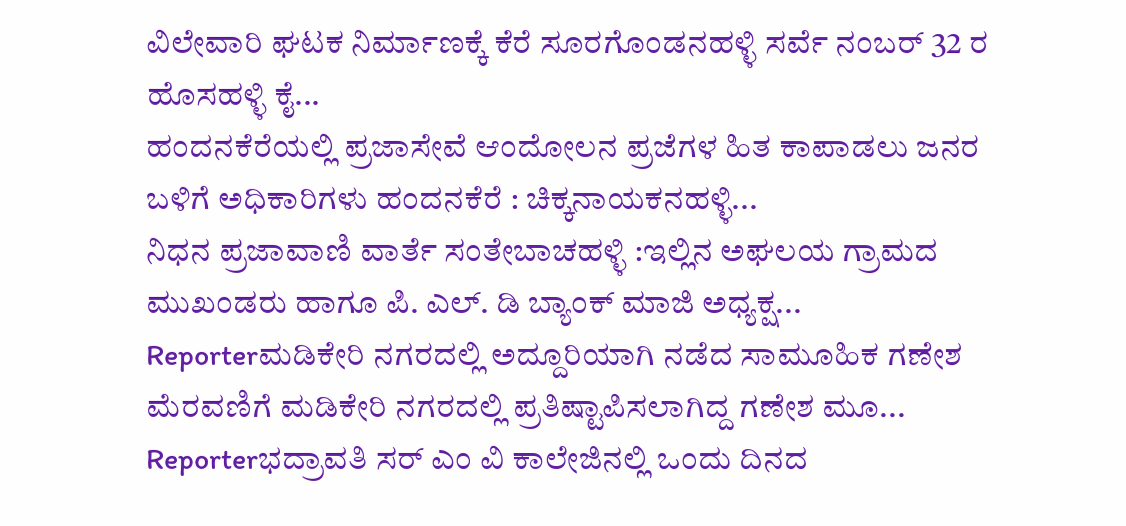ವಿಲೇವಾರಿ ಘಟಕ ನಿರ್ಮಾಣಕ್ಕೆ ಕೆರೆ ಸೂರಗೊಂಡನಹಳ್ಳಿ ಸರ್ವೆ ನಂಬರ್ 32 ರ ಹೊಸಹಳ್ಳಿ ಕೈ...
ಹಂದನಕೆರೆಯಲ್ಲಿ ಪ್ರಜಾಸೇವೆ ಆಂದೋಲನ ಪ್ರಜೆಗಳ ಹಿತ ಕಾಪಾಡಲು ಜನರ ಬಳಿಗೆ ಅಧಿಕಾರಿಗಳು ಹಂದನಕೆರೆ : ಚಿಕ್ಕನಾಯಕನಹಳ್ಳಿ...
ನಿಧನ ಪ್ರಜಾವಾಣಿ ವಾರ್ತೆ ಸಂತೇಬಾಚಹಳ್ಳಿ :ಇಲ್ಲಿನ ಅಘಲಯ ಗ್ರಾಮದ ಮುಖಂಡರು ಹಾಗೂ ಪಿ. ಎಲ್. ಡಿ ಬ್ಯಾಂಕ್ ಮಾಜಿ ಅಧ್ಯಕ್ಷ...
Reporterಮಡಿಕೇರಿ ನಗರದಲ್ಲಿ ಅದ್ದೂರಿಯಾಗಿ ನಡೆದ ಸಾಮೂಹಿಕ ಗಣೇಶ ಮೆರವಣಿಗೆ ಮಡಿಕೇರಿ ನಗರದಲ್ಲಿ ಪ್ರತಿಷ್ಟಾಪಿಸಲಾಗಿದ್ದ ಗಣೇಶ ಮೂ...
Reporterಭದ್ರಾವತಿ ಸರ್ ಎಂ ವಿ ಕಾಲೇಜಿನಲ್ಲಿ ಒಂದು ದಿನದ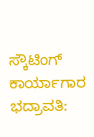ಸ್ಕೌಟಿಂಗ್ ಕಾರ್ಯಾಗಾರ ಭದ್ರಾವತಿ: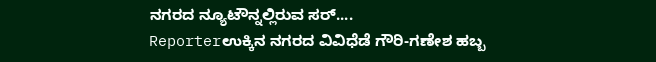ನಗರದ ನ್ಯೂಟೌನ್ನಲ್ಲಿರುವ ಸರ್....
Reporterಉಕ್ಕಿನ ನಗರದ ವಿವಿಧೆಡೆ ಗೌರಿ-ಗಣೇಶ ಹಬ್ಬ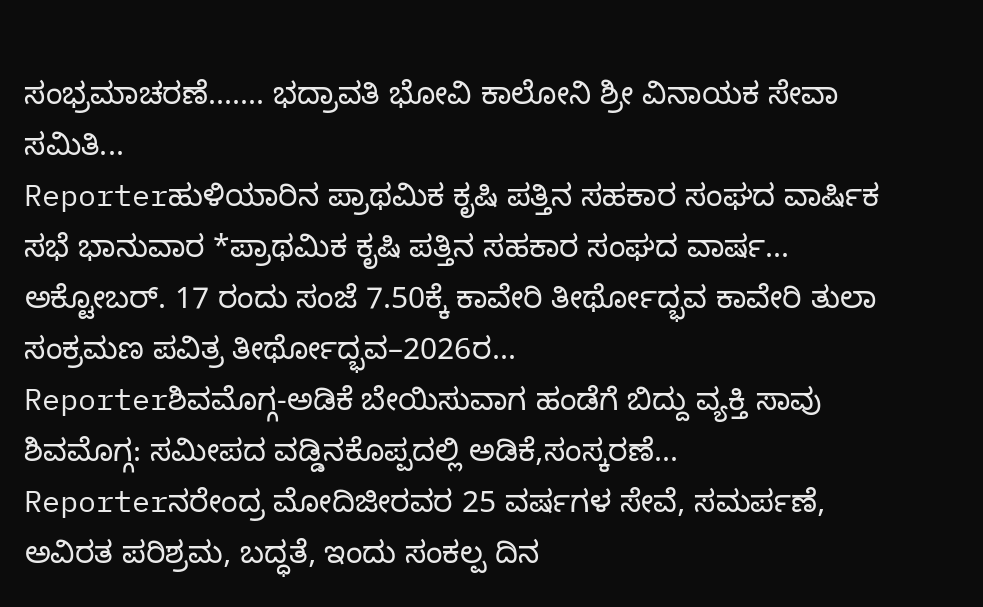ಸಂಭ್ರಮಾಚರಣೆ....... ಭದ್ರಾವತಿ ಭೋವಿ ಕಾಲೋನಿ ಶ್ರೀ ವಿನಾಯಕ ಸೇವಾ ಸಮಿತಿ...
Reporterಹುಳಿಯಾರಿನ ಪ್ರಾಥಮಿಕ ಕೃಷಿ ಪತ್ತಿನ ಸಹಕಾರ ಸಂಘದ ವಾರ್ಷಿಕ ಸಭೆ ಭಾನುವಾರ *ಪ್ರಾಥಮಿಕ ಕೃಷಿ ಪತ್ತಿನ ಸಹಕಾರ ಸಂಘದ ವಾರ್ಷ...
ಅಕ್ಟೋಬರ್. 17 ರಂದು ಸಂಜೆ 7.50ಕ್ಕೆ ಕಾವೇರಿ ತೀರ್ಥೋದ್ಭವ ಕಾವೇರಿ ತುಲಾ ಸಂಕ್ರಮಣ ಪವಿತ್ರ ತೀರ್ಥೋದ್ಭವ–2026ರ...
Reporterಶಿವಮೊಗ್ಗ-ಅಡಿಕೆ ಬೇಯಿಸುವಾಗ ಹಂಡೆಗೆ ಬಿದ್ದು ವ್ಯಕ್ತಿ ಸಾವು ಶಿವಮೊಗ್ಗ: ಸಮೀಪದ ವಡ್ಡಿನಕೊಪ್ಪದಲ್ಲಿ ಅಡಿಕೆ,ಸಂಸ್ಕರಣೆ...
Reporterನರೇಂದ್ರ ಮೋದಿಜೀರವರ 25 ವರ್ಷಗಳ ಸೇವೆ, ಸಮರ್ಪಣೆ, ಅವಿರತ ಪರಿಶ್ರಮ, ಬದ್ಧತೆ, ಇಂದು ಸಂಕಲ್ಪ ದಿನ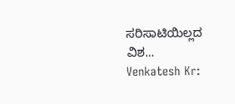ಸರಿಸಾಟಿಯಿಲ್ಲದ ವಿಶ...
Venkatesh Kr: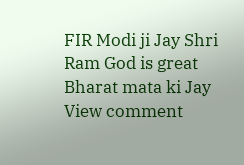FIR Modi ji Jay Shri Ram God is great Bharat mata ki Jay
View comment